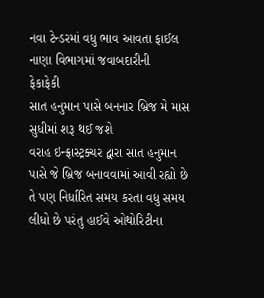નવા ટેન્ડરમાં વધુ ભાવ આવતા ફાઈલ નાણા વિભાગમાં જવાબદારીની
ફેકાફેકી
સાત હનુમાન પાસે બનનાર બ્રિજ મે માસ સુધીમાં શરૂ થઈ જશે
વરાહ ઇન્ફ્રાસ્ટ્રક્ચર દ્વારા સાત હનુમાન પાસે જે બ્રિજ બનાવવામાં આવી રહ્યો છે તે પણ નિર્ધારિત સમય કરતા વધુ સમય લીધો છે પરંતુ હાઈવે ઓથોરિટીના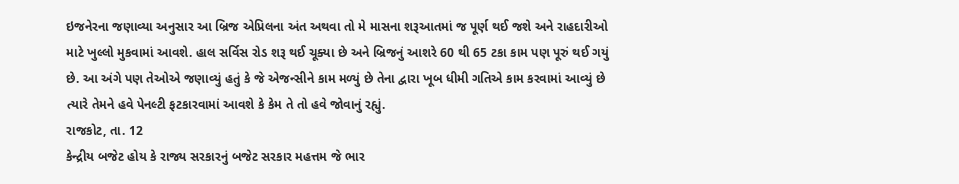ઇજનેરના જણાવ્યા અનુસાર આ બ્રિજ એપ્રિલના અંત અથવા તો મે માસના શરૂઆતમાં જ પૂર્ણ થઈ જશે અને રાહદારીઓ માટે ખુલ્લો મુકવામાં આવશે. હાલ સર્વિસ રોડ શરૂ થઈ ચૂક્યા છે અને બ્રિજનું આશરે 60 થી 65 ટકા કામ પણ પૂરું થઈ ગયું છે. આ અંગે પણ તેઓએ જણાવ્યું હતું કે જે એજન્સીને કામ મળ્યું છે તેના દ્વારા ખૂબ ધીમી ગતિએ કામ કરવામાં આવ્યું છે ત્યારે તેમને હવે પેનલ્ટી ફટકારવામાં આવશે કે કેમ તે તો હવે જોવાનું રહ્યું.
રાજકોટ, તા. 12
કેન્દ્રીય બજેટ હોય કે રાજ્ય સરકારનું બજેટ સરકાર મહત્તમ જે ભાર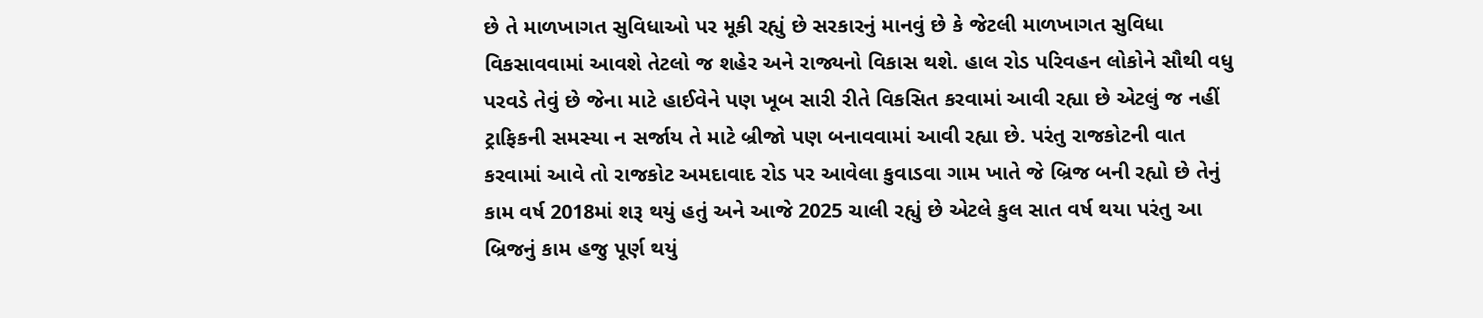છે તે માળખાગત સુવિધાઓ પર મૂકી રહ્યું છે સરકારનું માનવું છે કે જેટલી માળખાગત સુવિધા વિકસાવવામાં આવશે તેટલો જ શહેર અને રાજ્યનો વિકાસ થશે. હાલ રોડ પરિવહન લોકોને સૌથી વધુ પરવડે તેવું છે જેના માટે હાઈવેને પણ ખૂબ સારી રીતે વિકસિત કરવામાં આવી રહ્યા છે એટલું જ નહીં ટ્રાફિકની સમસ્યા ન સર્જાય તે માટે બ્રીજો પણ બનાવવામાં આવી રહ્યા છે. પરંતુ રાજકોટની વાત કરવામાં આવે તો રાજકોટ અમદાવાદ રોડ પર આવેલા કુવાડવા ગામ ખાતે જે બ્રિજ બની રહ્યો છે તેનું કામ વર્ષ 2018માં શરૂ થયું હતું અને આજે 2025 ચાલી રહ્યું છે એટલે કુલ સાત વર્ષ થયા પરંતુ આ બ્રિજનું કામ હજુ પૂર્ણ થયું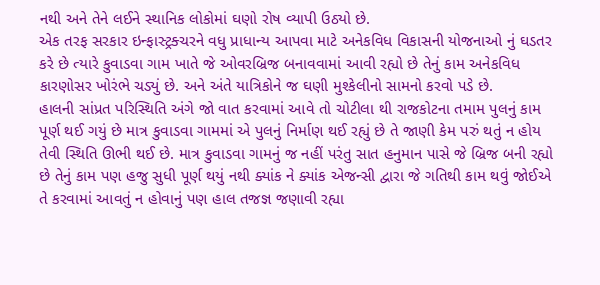નથી અને તેને લઈને સ્થાનિક લોકોમાં ઘણો રોષ વ્યાપી ઉઠ્યો છે.
એક તરફ સરકાર ઇન્ફાસ્ટ્રક્ચરને વધુ પ્રાધાન્ય આપવા માટે અનેકવિધ વિકાસની યોજનાઓ નું ઘડતર કરે છે ત્યારે કુવાડવા ગામ ખાતે જે ઓવરબ્રિજ બનાવવામાં આવી રહ્યો છે તેનું કામ અનેકવિધ કારણોસર ખોરંભે ચડ્યું છે. અને અંતે યાત્રિકોને જ ઘણી મુશ્કેલીનો સામનો કરવો પડે છે.
હાલની સાંપ્રત પરિસ્થિતિ અંગે જો વાત કરવામાં આવે તો ચોટીલા થી રાજકોટના તમામ પુલનું કામ પૂર્ણ થઈ ગયું છે માત્ર કુવાડવા ગામમાં એ પુલનું નિર્માણ થઈ રહ્યું છે તે જાણી કેમ પરું થતું ન હોય તેવી સ્થિતિ ઊભી થઈ છે. માત્ર કુવાડવા ગામનું જ નહીં પરંતુ સાત હનુમાન પાસે જે બ્રિજ બની રહ્યો છે તેનું કામ પણ હજુ સુધી પૂર્ણ થયું નથી ક્યાંક ને ક્યાંક એજન્સી દ્વારા જે ગતિથી કામ થવું જોઈએ તે કરવામાં આવતું ન હોવાનું પણ હાલ તજજ્ઞ જણાવી રહ્યા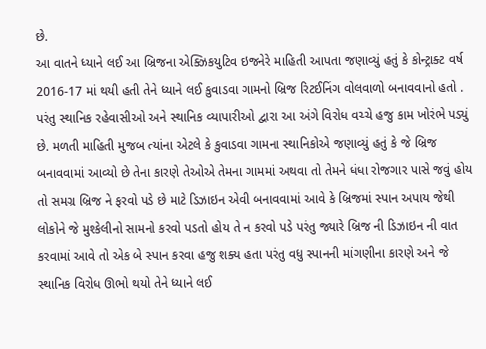છે.
આ વાતને ધ્યાને લઈ આ બ્રિજના એક્ઝિકયુટિવ ઇજનેરે માહિતી આપતા જણાવ્યું હતું કે કોન્ટ્રાક્ટ વર્ષ 2016-17 માં થયી હતી તેને ધ્યાને લઈ કુવાડવા ગામનો બ્રિજ રિટઈનિંગ વોલવાળો બનાવવાનો હતો . પરંતુ સ્થાનિક રહેવાસીઓ અને સ્થાનિક વ્યાપારીઓ દ્વારા આ અંગે વિરોધ વચ્ચે હજુ કામ ખોરંભે પડ્યું છે. મળતી માહિતી મુજબ ત્યાંના એટલે કે કુવાડવા ગામના સ્થાનિકોએ જણાવ્યું હતું કે જે બ્રિજ બનાવવામાં આવ્યો છે તેના કારણે તેઓએ તેમના ગામમાં અથવા તો તેમને ધંધા રોજગાર પાસે જવું હોય તો સમગ્ર બ્રિજ ને ફરવો પડે છે માટે ડિઝાઇન એવી બનાવવામાં આવે કે બ્રિજમાં સ્પાન અપાય જેથી લોકોને જે મુશ્કેલીનો સામનો કરવો પડતો હોય તે ન કરવો પડે પરંતુ જ્યારે બ્રિજ ની ડિઝાઇન ની વાત કરવામાં આવે તો એક બે સ્પાન કરવા હજુ શક્ય હતા પરંતુ વધુ સ્પાનની માંગણીના કારણે અને જે સ્થાનિક વિરોધ ઊભો થયો તેને ધ્યાને લઈ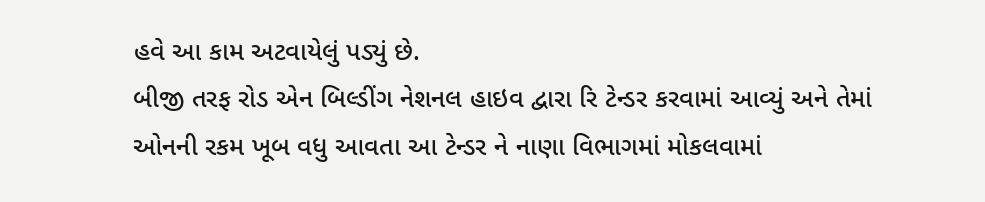હવે આ કામ અટવાયેલું પડ્યું છે.
બીજી તરફ રોડ એન બિલ્ડીંગ નેશનલ હાઇવ દ્વારા રિ ટેન્ડર કરવામાં આવ્યું અને તેમાં ઓનની રકમ ખૂબ વધુ આવતા આ ટેન્ડર ને નાણા વિભાગમાં મોકલવામાં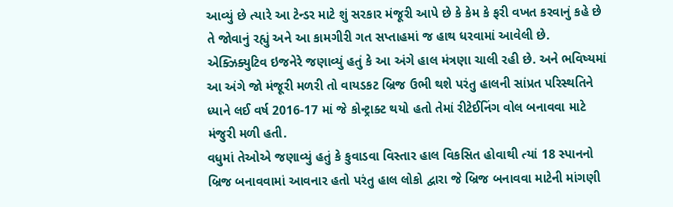આવ્યું છે ત્યારે આ ટેન્ડર માટે શું સરકાર મંજૂરી આપે છે કે કેમ કે ફરી વખત કરવાનું કહે છે તે જોવાનું રહ્યું અને આ કામગીરી ગત સપ્તાહમાં જ હાથ ધરવામાં આવેલી છે. એક્ઝિક્યુટિવ ઇજનેરે જણાવ્યું હતું કે આ અંગે હાલ મંત્રણા ચાલી રહી છે. અને ભવિષ્યમાં આ અંગે જો મંજૂરી મળરી તો વાયડકટ બ્રિજ ઉભી થશે પરંતુ હાલની સાંપ્રત પરિસ્થતિને ધ્યાને લઈ વર્ષ 2016-17 માં જે કોન્ટ્રાક્ટ થયો હતો તેમાં રીટેઈનિંગ વોલ બનાવવા માટે મંજુરી મળી હતી.
વધુમાં તેઓએ જણાવ્યું હતું કે કુવાડવા વિસ્તાર હાલ વિકસિત હોવાથી ત્યાં 18 સ્પાનનો બ્રિજ બનાવવામાં આવનાર હતો પરંતુ હાલ લોકો દ્વારા જે બ્રિજ બનાવવા માટેની માંગણી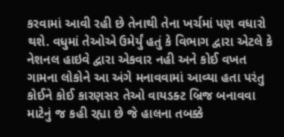કરવામાં આવી રહી છે તેનાથી તેના ખર્ચમાં પણ વધારો થશે. વધુમાં તેઓએ ઉમેર્યું હતું કે વિભાગ દ્વારા એટલે કે નેશનલ હાઇવે દ્વારા એકવાર નહી અને કોઈ વખત ગામના લોકોને આ અંગે મનાવવામાં આવ્યા હતા પરંતુ કોઈને કોઈ કારણસર તેઓ વાયડક્ટ બ્રિજ બનાવવા માટેનું જ કહી રહ્યા છે જે હાલના તબક્કે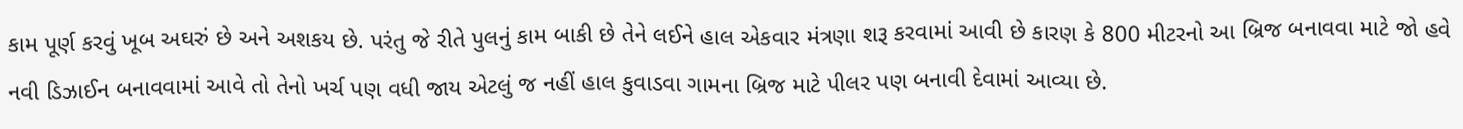કામ પૂર્ણ કરવું ખૂબ અઘરું છે અને અશકય છે. પરંતુ જે રીતે પુલનું કામ બાકી છે તેને લઈને હાલ એકવાર મંત્રણા શરૂ કરવામાં આવી છે કારણ કે 800 મીટરનો આ બ્રિજ બનાવવા માટે જો હવે નવી ડિઝાઈન બનાવવામાં આવે તો તેનો ખર્ચ પણ વધી જાય એટલું જ નહીં હાલ કુવાડવા ગામના બ્રિજ માટે પીલર પણ બનાવી દેવામાં આવ્યા છે.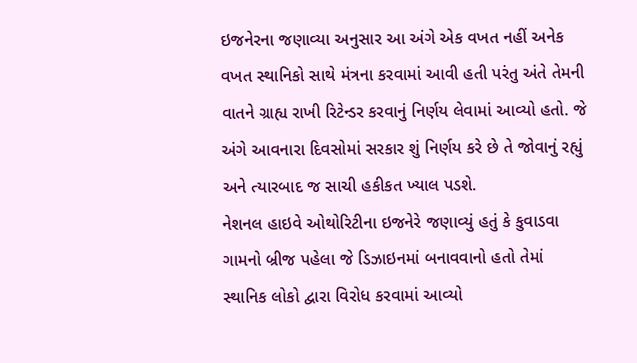ઇજનેરના જણાવ્યા અનુસાર આ અંગે એક વખત નહીં અનેક વખત સ્થાનિકો સાથે મંત્રના કરવામાં આવી હતી પરંતુ અંતે તેમની વાતને ગ્રાહ્ય રાખી રિટેન્ડર કરવાનું નિર્ણય લેવામાં આવ્યો હતો. જે અંગે આવનારા દિવસોમાં સરકાર શું નિર્ણય કરે છે તે જોવાનું રહ્યું અને ત્યારબાદ જ સાચી હકીકત ખ્યાલ પડશે.
નેશનલ હાઇવે ઓથોરિટીના ઇજનેરે જણાવ્યું હતું કે કુવાડવા ગામનો બ્રીજ પહેલા જે ડિઝાઇનમાં બનાવવાનો હતો તેમાં સ્થાનિક લોકો દ્વારા વિરોધ કરવામાં આવ્યો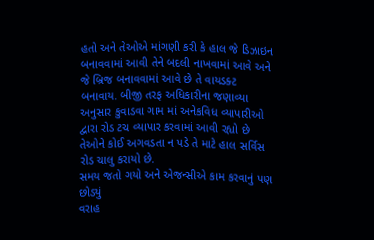હતો અને તેઓએ માંગણી કરી કે હાલ જે ડિઝાઇન બનાવવામાં આવી તેને બદલી નાખવામાં આવે અને જે બ્રિજ બનાવવામાં આવે છે તે વાયડક્ટ બનાવાય. બીજી તરફ અધિકારીના જણાવ્યા અનુસાર કુવાડવા ગામ માં અનેકવિધ વ્યાપારીઓ દ્વારા રોડ ટચ વ્યાપાર કરવામાં આવી રહ્યો છે તેઓને કોઈ અગવડતા ન પડે તે માટે હાલ સર્વિસ રોડ ચાલુ કરાયો છે.
સમય જતો ગયો અને એજન્સીએ કામ કરવાનું પણ છોડ્યું
વરાહ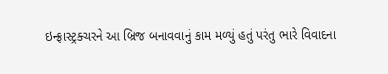ઇન્ફ્રાસ્ટ્રક્ચરને આ બ્રિજ બનાવવાનું કામ મળ્યું હતું પરંતુ ભારે વિવાદના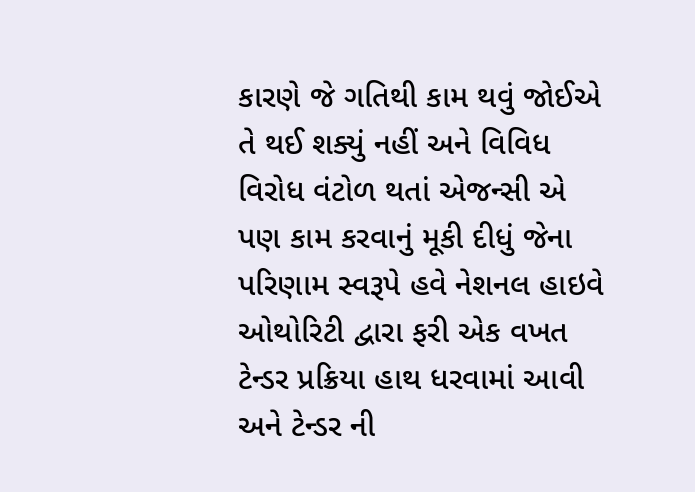કારણે જે ગતિથી કામ થવું જોઈએ તે થઈ શક્યું નહીં અને વિવિધ વિરોધ વંટોળ થતાં એજન્સી એ પણ કામ કરવાનું મૂકી દીધું જેના પરિણામ સ્વરૂપે હવે નેશનલ હાઇવે ઓથોરિટી દ્વારા ફરી એક વખત ટેન્ડર પ્રક્રિયા હાથ ધરવામાં આવી અને ટેન્ડર ની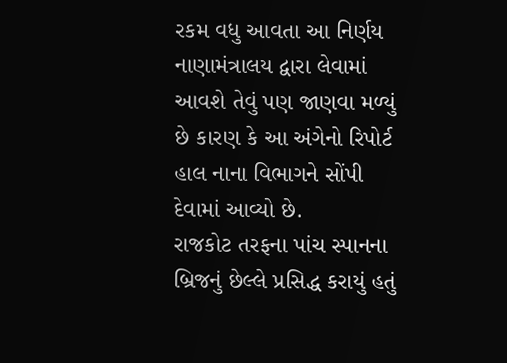રકમ વધુ આવતા આ નિર્ણય નાણામંત્રાલય દ્વારા લેવામાં આવશે તેવું પણ જાણવા મળ્યું છે કારણ કે આ અંગેનો રિપોર્ટ હાલ નાના વિભાગને સોંપી દેવામાં આવ્યો છે.
રાજકોટ તરફના પાંચ સ્પાનના બ્રિજનું છેલ્લે પ્રસિદ્ધ કરાયું હતું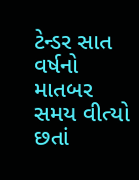ટેન્ડર સાત વર્ષનો માતબર સમય વીત્યો છતાં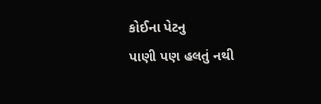કોઈના પેટનુ
પાણી પણ હલતું નથી